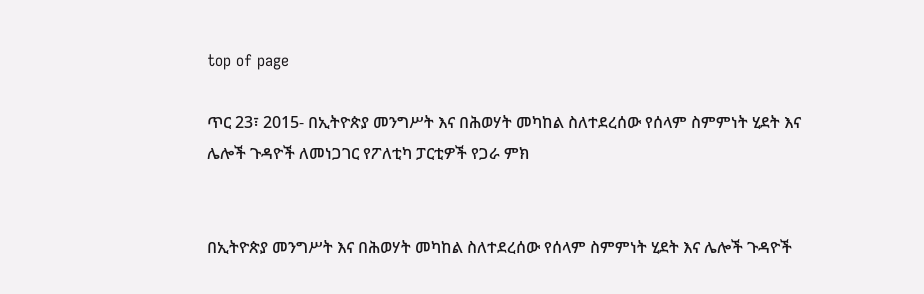top of page

ጥር 23፣ 2015- በኢትዮጵያ መንግሥት እና በሕወሃት መካከል ስለተደረሰው የሰላም ስምምነት ሂደት እና ሌሎች ጉዳዮች ለመነጋገር የፖለቲካ ፓርቲዎች የጋራ ምክ


በኢትዮጵያ መንግሥት እና በሕወሃት መካከል ስለተደረሰው የሰላም ስምምነት ሂደት እና ሌሎች ጉዳዮች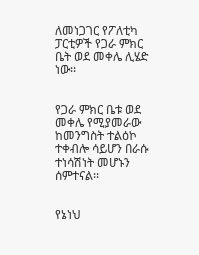ለመነጋገር የፖለቲካ ፓርቲዎች የጋራ ምክር ቤት ወደ መቀሌ ሊሄድ ነው፡፡


የጋራ ምክር ቤቱ ወደ መቀሌ የሚያመራው ከመንግስት ተልዕኮ ተቀብሎ ሳይሆን በራሱ ተነሳሽነት መሆኑን ሰምተናል፡፡


የኔነህ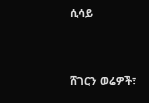ሲሳይ


ሸገርን ወሬዎች፣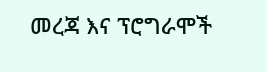መረጃ እና ፕሮግራሞች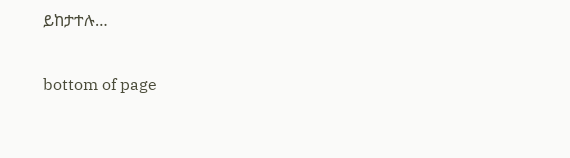ይከታተሉ…

bottom of page